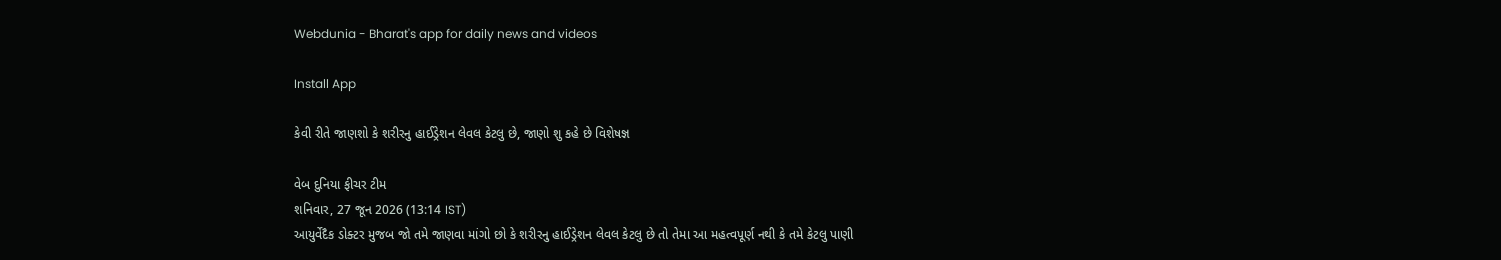Webdunia - Bharat's app for daily news and videos

Install App

કેવી રીતે જાણશો કે શરીરનુ હાઈડ્રેશન લેવલ કેટલુ છે, જાણો શુ કહે છે વિશેષજ્ઞ

વેબ દુનિયા ફીચર ટીમ
શનિવાર, 27 જૂન 2026 (13:14 IST)
આયુર્વેદૈક ડોક્ટર મુજબ જો તમે જાણવા માંગો છો કે શરીરનુ હાઈડ્રેશન લેવલ કેટલુ છે તો તેમા આ મહત્વપૂર્ણ નથી કે તમે કેટલુ પાણી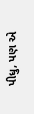પીધુ, પણ એ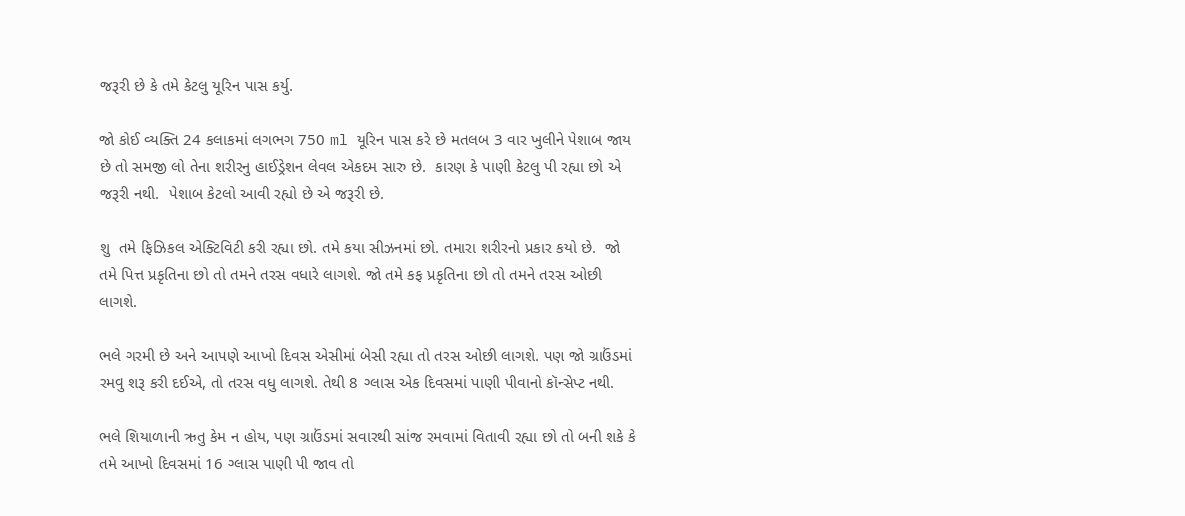જરૂરી છે કે તમે કેટલુ યૂરિન પાસ કર્યુ.

જો કોઈ વ્યક્તિ 24 કલાકમાં લગભગ 750 ml યૂરિન પાસ કરે છે મતલબ 3 વાર ખુલીને પેશાબ જાય છે તો સમજી લો તેના શરીરનુ હાઈડ્રેશન લેવલ એકદમ સારુ છે.  કારણ કે પાણી કેટલુ પી રહ્યા છો એ જરૂરી નથી.  પેશાબ કેટલો આવી રહ્યો છે એ જરૂરી છે.

શુ  તમે ફિઝિકલ એક્ટિવિટી કરી રહ્યા છો. તમે કયા સીઝનમાં છો. તમારા શરીરનો પ્રકાર કયો છે.  જો તમે પિત્ત પ્રકૃતિના છો તો તમને તરસ વધારે લાગશે. જો તમે કફ પ્રકૃતિના છો તો તમને તરસ ઓછી લાગશે.

ભલે ગરમી છે અને આપણે આખો દિવસ એસીમાં બેસી રહ્યા તો તરસ ઓછી લાગશે. પણ જો ગ્રાઉંડમાં રમવુ શરૂ કરી દઈએ, તો તરસ વધુ લાગશે. તેથી 8 ગ્લાસ એક દિવસમાં પાણી પીવાનો કૉન્સેપ્ટ નથી.

ભલે શિયાળાની ઋતુ કેમ ન હોય, પણ ગ્રાઉંડમાં સવારથી સાંજ રમવામાં વિતાવી રહ્યા છો તો બની શકે કે તમે આખો દિવસમાં 16 ગ્લાસ પાણી પી જાવ તો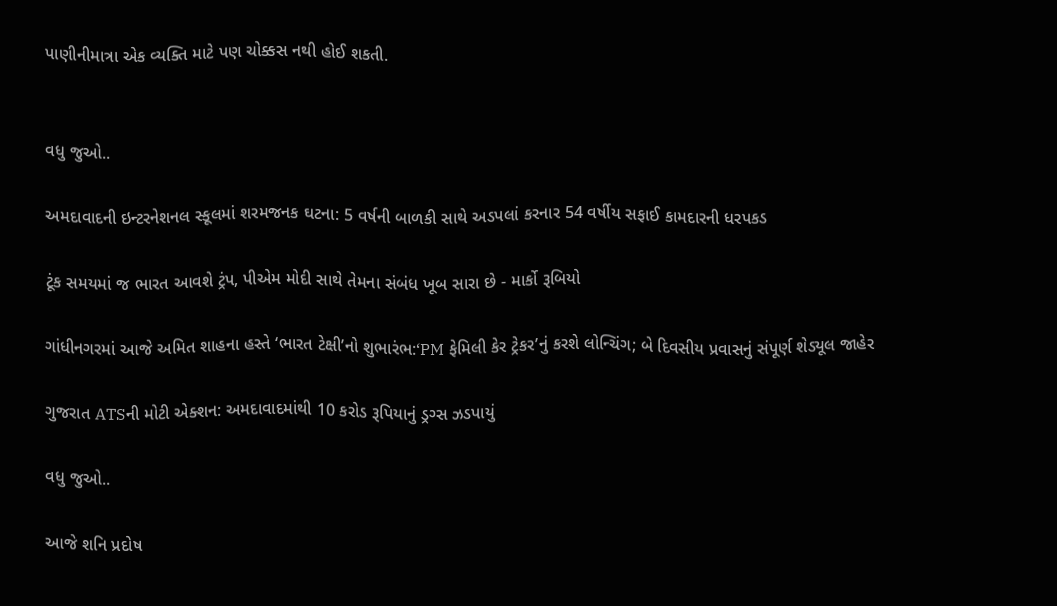પાણીનીમાત્રા એક વ્યક્તિ માટે પણ ચોક્કસ નથી હોઈ શકતી.


વધુ જુઓ..

અમદાવાદની ઇન્ટરનેશનલ સ્કૂલમાં શરમજનક ઘટના: 5 વર્ષની બાળકી સાથે અડપલાં કરનાર 54 વર્ષીય સફાઈ કામદારની ધરપકડ

ટૂંક સમયમાં જ ભારત આવશે ટ્રંપ, પીએમ મોદી સાથે તેમના સંબંધ ખૂબ સારા છે - માર્કો રૂબિયો

ગાંધીનગરમાં આજે અમિત શાહના હસ્તે ‘ભારત ટેક્ષી’નો શુભારંભ:‘PM ફેમિલી કેર ટ્રેકર’નું કરશે લોન્ચિંગ; બે દિવસીય પ્રવાસનું સંપૂર્ણ શેડ્યૂલ જાહેર

ગુજરાત ATSની મોટી એક્શન: અમદાવાદમાંથી 10 કરોડ રૂપિયાનું ડ્રગ્સ ઝડપાયું

વધુ જુઓ..

આજે શનિ પ્રદોષ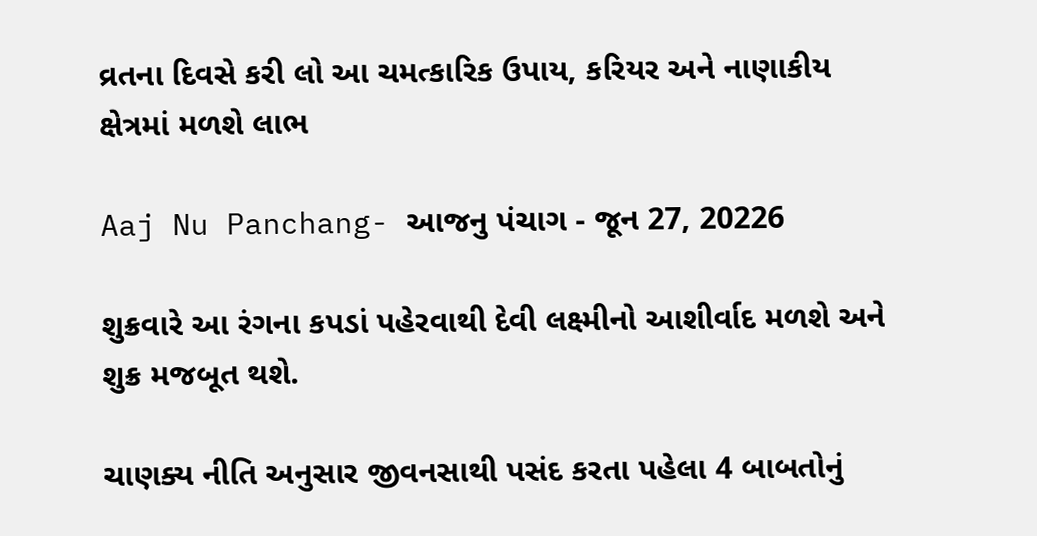વ્રતના દિવસે કરી લો આ ચમત્કારિક ઉપાય, કરિયર અને નાણાકીય ક્ષેત્રમાં મળશે લાભ

Aaj Nu Panchang- આજનુ પંચાગ - જૂન 27, 20226

શુક્રવારે આ રંગના કપડાં પહેરવાથી દેવી લક્ષ્મીનો આશીર્વાદ મળશે અને શુક્ર મજબૂત થશે.

ચાણક્ય નીતિ અનુસાર જીવનસાથી પસંદ કરતા પહેલા 4 બાબતોનું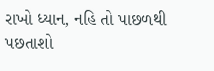રાખો ધ્યાન, નહિ તો પાછળથી પછતાશો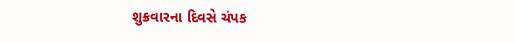શુક્રવારના દિવસે ચંપક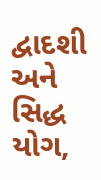દ્વાદશી અને સિદ્ધ યોગ,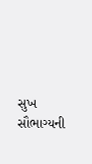સુખ સૌભાગ્યની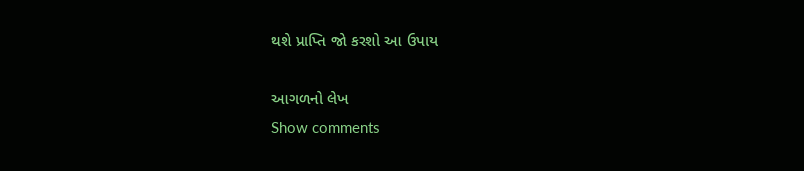થશે પ્રાપ્તિ જો કરશો આ ઉપાય

આગળનો લેખ
Show comments